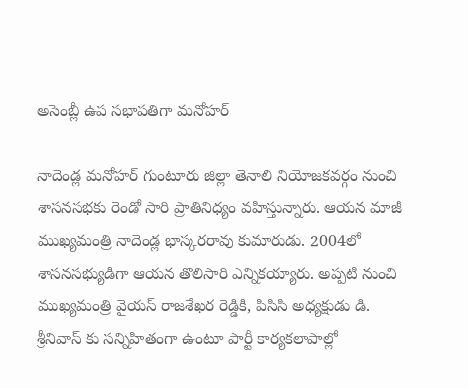అసెంబ్లీ ఉప సభాపతిగా మనోహర్

నాదెండ్ల మనోహర్ గుంటూరు జిల్లా తెనాలి నియోజకవర్గం నుంచి శాసనసభకు రెండో సారి ప్రాతినిధ్యం వహిస్తున్నారు. ఆయన మాజీ ముఖ్యమంత్రి నాదెండ్ల భాస్కరరావు కుమారుడు. 2004లో శాసనసభ్యుడిగా ఆయన తొలిసారి ఎన్నికయ్యారు. అప్పటి నుంచి ముఖ్యమంత్రి వైయస్ రాజశేఖర రెడ్డికి, పిసిసి అధ్యక్షుడు డి. శ్రీనివాస్ కు సన్నిహితంగా ఉంటూ పార్టీ కార్యకలాపాల్లో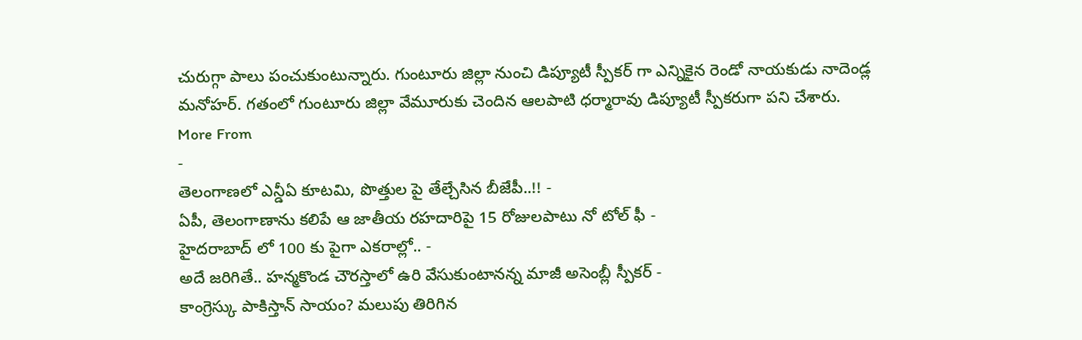చురుగ్గా పాలు పంచుకుంటున్నారు. గుంటూరు జిల్లా నుంచి డిప్యూటీ స్పీకర్ గా ఎన్నికైన రెండో నాయకుడు నాదెండ్ల మనోహర్. గతంలో గుంటూరు జిల్లా వేమూరుకు చెందిన ఆలపాటి ధర్మారావు డిప్యూటీ స్పీకరుగా పని చేశారు.
More From
-
తెలంగాణలో ఎన్డీఏ కూటమి, పొత్తుల పై తేల్చేసిన బీజేపీ..!! -
ఏపీ, తెలంగాణాను కలిపే ఆ జాతీయ రహదారిపై 15 రోజులపాటు నో టోల్ ఫీ -
హైదరాబాద్ లో 100 కు పైగా ఎకరాల్లో.. -
అదే జరిగితే.. హన్మకొండ చౌరస్తాలో ఉరి వేసుకుంటానన్న మాజీ అసెంబ్లీ స్పీకర్ -
కాంగ్రెస్కు పాకిస్తాన్ సాయం? మలుపు తిరిగిన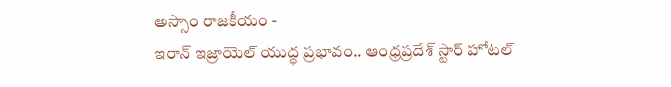అస్సాం రాజకీయం -
ఇరాన్ ఇజ్రాయెల్ యుద్ధ ప్రభావం.. ఆంధ్రప్రదేశ్ స్టార్ హోటల్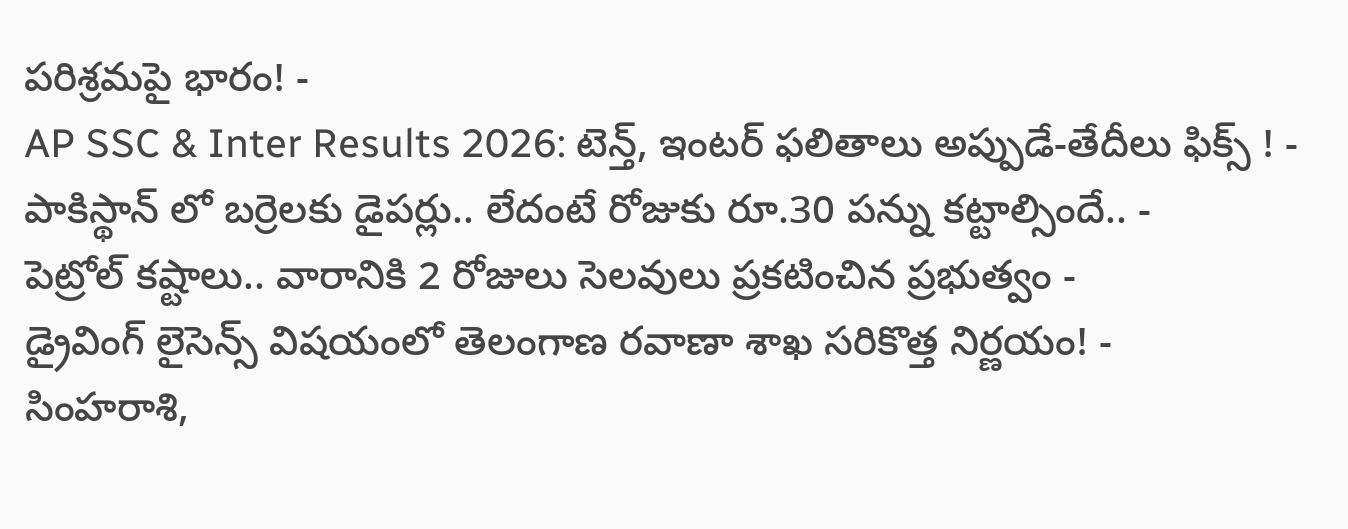పరిశ్రమపై భారం! -
AP SSC & Inter Results 2026: టెన్త్, ఇంటర్ ఫలితాలు అప్పుడే-తేదీలు ఫిక్స్ ! -
పాకిస్థాన్ లో బర్రెలకు డైపర్లు.. లేదంటే రోజుకు రూ.30 పన్ను కట్టాల్సిందే.. -
పెట్రోల్ కష్టాలు.. వారానికి 2 రోజులు సెలవులు ప్రకటించిన ప్రభుత్వం -
డ్రైవింగ్ లైసెన్స్ విషయంలో తెలంగాణ రవాణా శాఖ సరికొత్త నిర్ణయం! -
సింహరాశి,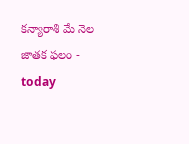కన్యారాశి మే నెల జాతక ఫలం -
today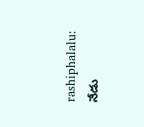rashiphalalu: నేడు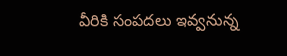వీరికి సంపదలు ఇవ్వనున్న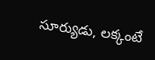సూర్యుడు, లక్కంటే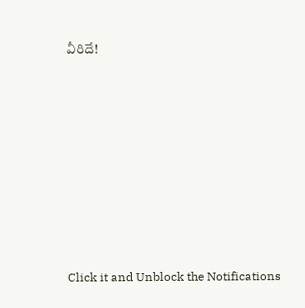వీరిదే!












Click it and Unblock the Notifications